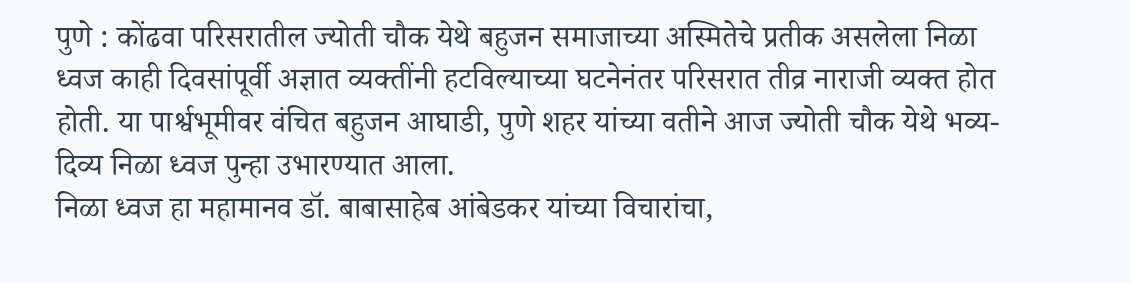पुणे : कोंढवा परिसरातील ज्योती चौक येथे बहुजन समाजाच्या अस्मितेचे प्रतीक असलेला निळा ध्वज काही दिवसांपूर्वी अज्ञात व्यक्तींनी हटविल्याच्या घटनेनंतर परिसरात तीव्र नाराजी व्यक्त होत होती. या पार्श्वभूमीवर वंचित बहुजन आघाडी, पुणे शहर यांच्या वतीने आज ज्योती चौक येथे भव्य-दिव्य निळा ध्वज पुन्हा उभारण्यात आला.
निळा ध्वज हा महामानव डॉ. बाबासाहेब आंबेडकर यांच्या विचारांचा,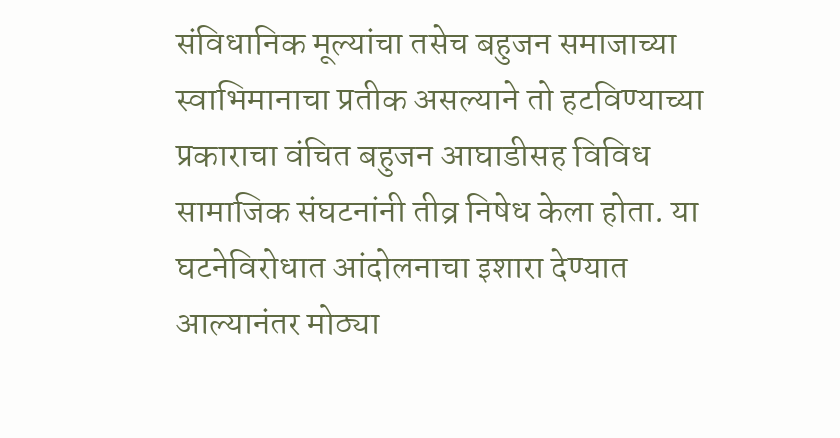संविधानिक मूल्यांचा तसेच बहुजन समाजाच्या स्वाभिमानाचा प्रतीक असल्याने तो हटविण्याच्या प्रकाराचा वंचित बहुजन आघाडीसह विविध सामाजिक संघटनांनी तीव्र निषेध केला होता. या घटनेविरोधात आंदोलनाचा इशारा देण्यात आल्यानंतर मोठ्या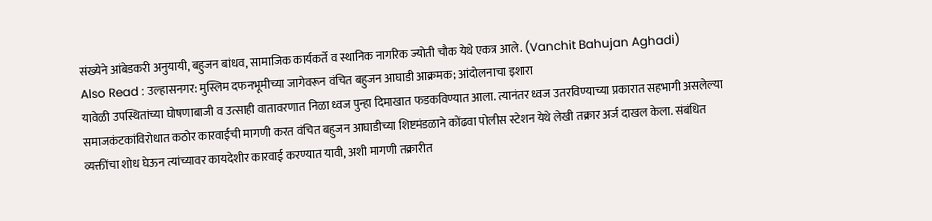संख्येने आंबेडकरी अनुयायी, बहुजन बांधव, सामाजिक कार्यकर्ते व स्थानिक नागरिक ज्योती चौक येथे एकत्र आले. (Vanchit Bahujan Aghadi)
Also Read : उल्हासनगर: मुस्लिम दफनभूमीच्या जागेवरून वंचित बहुजन आघाडी आक्रमक; आंदोलनाचा इशारा
यावेळी उपस्थितांच्या घोषणाबाजी व उत्साही वातावरणात निळा ध्वज पुन्हा दिमाखात फडकविण्यात आला. त्यानंतर ध्वज उतरविण्याच्या प्रकारात सहभागी असलेल्या समाजकंटकांविरोधात कठोर कारवाईची मागणी करत वंचित बहुजन आघाडीच्या शिष्टमंडळाने कोंढवा पोलीस स्टेशन येथे लेखी तक्रार अर्ज दाखल केला. संबंधित व्यक्तींचा शोध घेऊन त्यांच्यावर कायदेशीर कारवाई करण्यात यावी, अशी मागणी तक्रारीत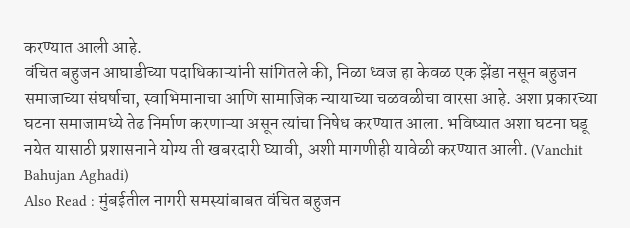करण्यात आली आहे.
वंचित बहुजन आघाडीच्या पदाधिकाऱ्यांनी सांगितले की, निळा ध्वज हा केवळ एक झेंडा नसून बहुजन समाजाच्या संघर्षाचा, स्वाभिमानाचा आणि सामाजिक न्यायाच्या चळवळीचा वारसा आहे. अशा प्रकारच्या घटना समाजामध्ये तेढ निर्माण करणाऱ्या असून त्यांचा निषेध करण्यात आला. भविष्यात अशा घटना घडू नयेत यासाठी प्रशासनाने योग्य ती खबरदारी घ्यावी, अशी मागणीही यावेळी करण्यात आली. (Vanchit Bahujan Aghadi)
Also Read : मुंबईतील नागरी समस्यांबाबत वंचित बहुजन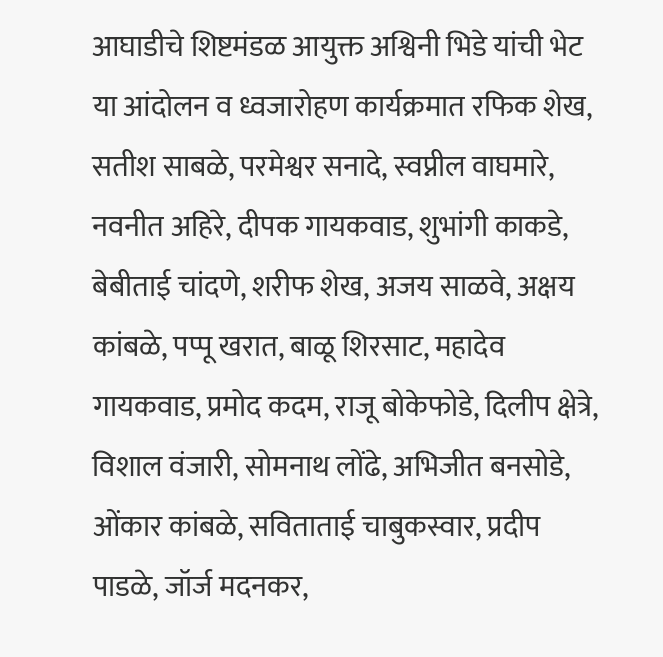आघाडीचे शिष्टमंडळ आयुक्त अश्विनी भिडे यांची भेट
या आंदोलन व ध्वजारोहण कार्यक्रमात रफिक शेख, सतीश साबळे, परमेश्वर सनादे, स्वप्नील वाघमारे, नवनीत अहिरे, दीपक गायकवाड, शुभांगी काकडे, बेबीताई चांदणे, शरीफ शेख, अजय साळवे, अक्षय कांबळे, पप्पू खरात, बाळू शिरसाट, महादेव गायकवाड, प्रमोद कदम, राजू बोकेफोडे, दिलीप क्षेत्रे, विशाल वंजारी, सोमनाथ लोंढे, अभिजीत बनसोडे, ओंकार कांबळे, सविताताई चाबुकस्वार, प्रदीप पाडळे, जॉर्ज मदनकर,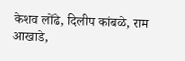केशव लोंढे, दिलीप कांबळे, राम आखाडे,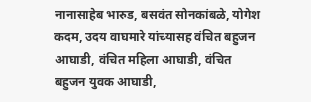नानासाहेब भारुड, बसवंत सोनकांबळे, योगेश कदम, उदय वाघमारे यांच्यासह वंचित बहुजन आघाडी, वंचित महिला आघाडी, वंचित बहुजन युवक आघाडी,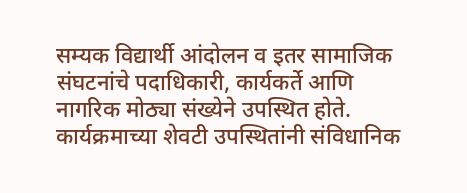सम्यक विद्यार्थी आंदोलन व इतर सामाजिक संघटनांचे पदाधिकारी, कार्यकर्ते आणि नागरिक मोठ्या संख्येने उपस्थित होते.
कार्यक्रमाच्या शेवटी उपस्थितांनी संविधानिक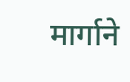मार्गाने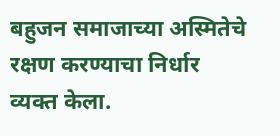बहुजन समाजाच्या अस्मितेचे रक्षण करण्याचा निर्धार व्यक्त केला.